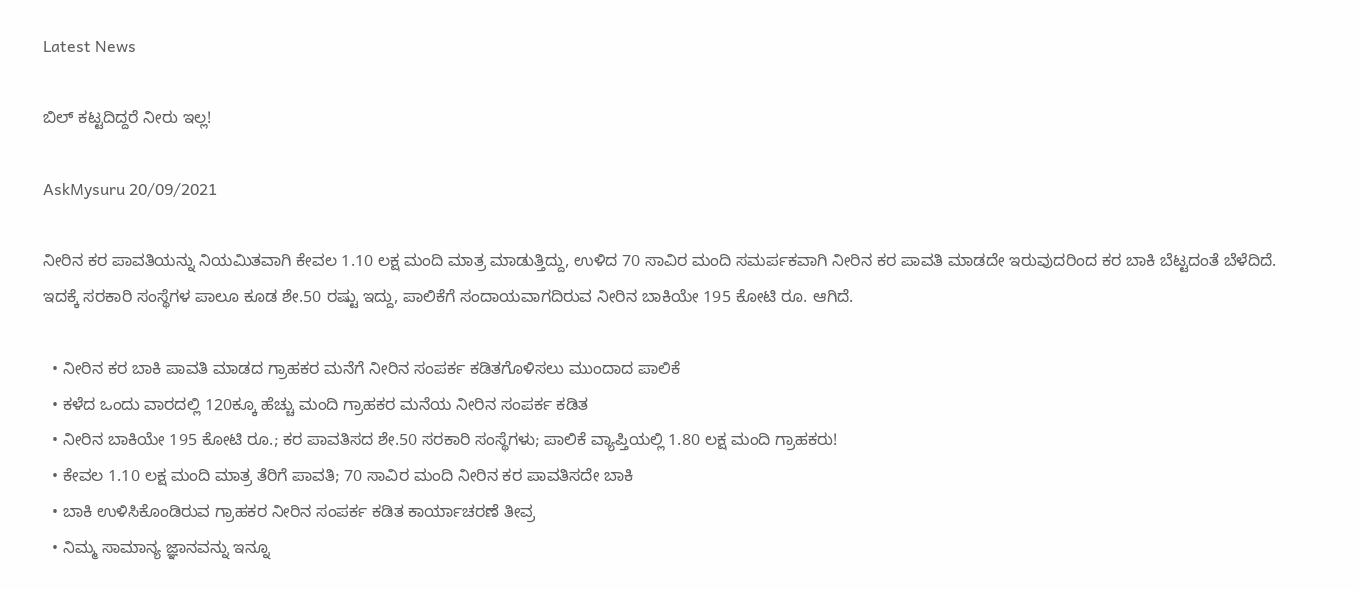Latest News

ಬಿಲ್‌ ಕಟ್ಟದಿದ್ದರೆ ನೀರು ಇಲ್ಲ!

AskMysuru 20/09/2021

ನೀರಿನ ಕರ ಪಾವತಿಯನ್ನು ನಿಯಮಿತವಾಗಿ ಕೇವಲ 1.10 ಲಕ್ಷ ಮಂದಿ ಮಾತ್ರ ಮಾಡುತ್ತಿದ್ದು, ಉಳಿದ 70 ಸಾವಿರ ಮಂದಿ ಸಮರ್ಪಕವಾಗಿ ನೀರಿನ ಕರ ಪಾವತಿ ಮಾಡದೇ ಇರುವುದರಿಂದ ಕರ ಬಾಕಿ ಬೆಟ್ಟದಂತೆ ಬೆಳೆದಿದೆ. ಇದಕ್ಕೆ ಸರಕಾರಿ ಸಂಸ್ಥೆಗಳ ಪಾಲೂ ಕೂಡ ಶೇ.50 ರಷ್ಟು ಇದ್ದು, ಪಾಲಿಕೆಗೆ ಸಂದಾಯವಾಗದಿರುವ ನೀರಿನ ಬಾಕಿಯೇ 195 ಕೋಟಿ ರೂ. ಆಗಿದೆ.

  • ನೀರಿನ ಕರ ಬಾಕಿ ಪಾವತಿ ಮಾಡದ ಗ್ರಾಹಕರ ಮನೆಗೆ ನೀರಿನ ಸಂಪರ್ಕ ಕಡಿತಗೊಳಿಸಲು ಮುಂದಾದ ಪಾಲಿಕೆ
  • ಕಳೆದ ಒಂದು ವಾರದಲ್ಲಿ 120ಕ್ಕೂ ಹೆಚ್ಚು ಮಂದಿ ಗ್ರಾಹಕರ ಮನೆಯ ನೀರಿನ ಸಂಪರ್ಕ ಕಡಿತ
  • ನೀರಿನ ಬಾಕಿಯೇ 195 ಕೋಟಿ ರೂ.; ಕರ ಪಾವತಿಸದ ಶೇ.50 ಸರಕಾರಿ ಸಂಸ್ಥೆಗಳು; ಪಾಲಿಕೆ ವ್ಯಾಪ್ತಿಯಲ್ಲಿ 1.80 ಲಕ್ಷ ಮಂದಿ ಗ್ರಾಹಕರು!
  • ಕೇವಲ 1.10 ಲಕ್ಷ ಮಂದಿ ಮಾತ್ರ ತೆರಿಗೆ ಪಾವತಿ; 70 ಸಾವಿರ ಮಂದಿ ನೀರಿನ ಕರ ಪಾವತಿಸದೇ ಬಾಕಿ
  • ಬಾಕಿ ಉಳಿಸಿಕೊಂಡಿರುವ ಗ್ರಾಹಕರ ನೀರಿನ ಸಂಪರ್ಕ ಕಡಿತ ಕಾರ್ಯಾಚರಣೆ ತೀವ್ರ
  • ನಿಮ್ಮ ಸಾಮಾನ್ಯ ಜ್ಞಾನವನ್ನು ಇನ್ನೂ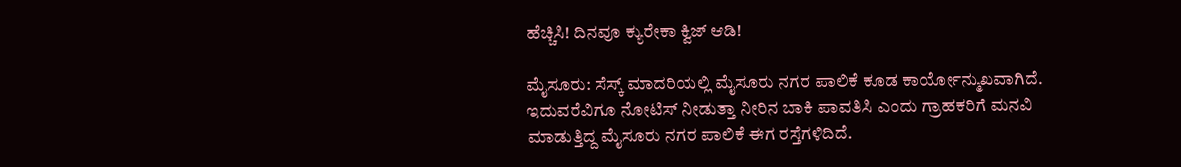ಹೆಚ್ಚಿಸಿ! ದಿನವೂ ಕ್ಯುರೇಕಾ ಕ್ವಿಜ್‌ ಆಡಿ!

ಮೈಸೂರು: ಸೆಸ್ಕ್‌ ಮಾದರಿಯಲ್ಲಿ ಮೈಸೂರು ನಗರ ಪಾಲಿಕೆ ಕೂಡ ಕಾರ್ಯೋನ್ಮುಖವಾಗಿದೆ. ಇದುವರೆವಿಗೂ ನೋಟಿಸ್‌ ನೀಡುತ್ತಾ ನೀರಿನ ಬಾಕಿ ಪಾವತಿಸಿ ಎಂದು ಗ್ರಾಹಕರಿಗೆ ಮನವಿ ಮಾಡುತ್ತಿದ್ದ ಮೈಸೂರು ನಗರ ಪಾಲಿಕೆ ಈಗ ರಸ್ತೆಗಳಿದಿದೆ.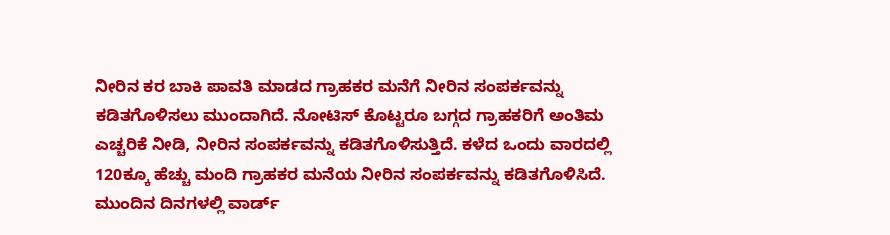ನೀರಿನ ಕರ ಬಾಕಿ ಪಾವತಿ ಮಾಡದ ಗ್ರಾಹಕರ ಮನೆಗೆ ನೀರಿನ ಸಂಪರ್ಕವನ್ನು ಕಡಿತಗೊಳಿಸಲು ಮುಂದಾಗಿದೆ. ನೋಟಿಸ್‌ ಕೊಟ್ಟರೂ ಬಗ್ಗದ ಗ್ರಾಹಕರಿಗೆ ಅಂತಿಮ ಎಚ್ಚರಿಕೆ ನೀಡಿ, ನೀರಿನ ಸಂಪರ್ಕವನ್ನು ಕಡಿತಗೊಳಿಸುತ್ತಿದೆ. ಕಳೆದ ಒಂದು ವಾರದಲ್ಲಿ 120ಕ್ಕೂ ಹೆಚ್ಚು ಮಂದಿ ಗ್ರಾಹಕರ ಮನೆಯ ನೀರಿನ ಸಂಪರ್ಕವನ್ನು ಕಡಿತಗೊಳಿಸಿದೆ. ಮುಂದಿನ ದಿನಗಳಲ್ಲಿ ವಾರ್ಡ್‌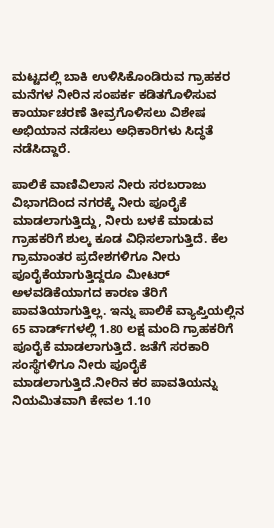ಮಟ್ಟದಲ್ಲಿ ಬಾಕಿ ಉಳಿಸಿಕೊಂಡಿರುವ ಗ್ರಾಹಕರ ಮನೆಗಳ ನೀರಿನ ಸಂಪರ್ಕ ಕಡಿತಗೊಳಿಸುವ ಕಾರ್ಯಾಚರಣೆ ತೀವ್ರಗೊಳಿಸಲು ವಿಶೇಷ ಅಭಿಯಾನ ನಡೆಸಲು ಅಧಿಕಾರಿಗಳು ಸಿದ್ಧತೆ ನಡೆಸಿದ್ದಾರೆ.

ಪಾಲಿಕೆ ವಾಣಿವಿಲಾಸ ನೀರು ಸರಬರಾಜು ವಿಭಾಗದಿಂದ ನಗರಕ್ಕೆ ನೀರು ಪೂರೈಕೆ ಮಾಡಲಾಗುತ್ತಿದ್ದು, ನೀರು ಬಳಕೆ ಮಾಡುವ ಗ್ರಾಹಕರಿಗೆ ಶುಲ್ಕ ಕೂಡ ವಿಧಿಸಲಾಗುತ್ತಿದೆ. ಕೆಲ ಗ್ರಾಮಾಂತರ ಪ್ರದೇಶಗಳಿಗೂ ನೀರು ಪೂರೈಕೆಯಾಗುತ್ತಿದ್ದರೂ ಮೀಟರ್‌ ಅಳವಡಿಕೆಯಾಗದ ಕಾರಣ ತೆರಿಗೆ ಪಾವತಿಯಾಗುತ್ತಿಲ್ಲ. ಇನ್ನು ಪಾಲಿಕೆ ವ್ಯಾಪ್ತಿಯಲ್ಲಿನ 65 ವಾರ್ಡ್‌ಗಳಲ್ಲಿ 1.80 ಲಕ್ಷ ಮಂದಿ ಗ್ರಾಹಕರಿಗೆ ಪೂರೈಕೆ ಮಾಡಲಾಗುತ್ತಿದೆ. ಜತೆಗೆ ಸರಕಾರಿ ಸಂಸ್ಥೆಗಳಿಗೂ ನೀರು ಪೂರೈಕೆ ಮಾಡಲಾಗುತ್ತಿದೆ.ನೀರಿನ ಕರ ಪಾವತಿಯನ್ನು ನಿಯಮಿತವಾಗಿ ಕೇವಲ 1.10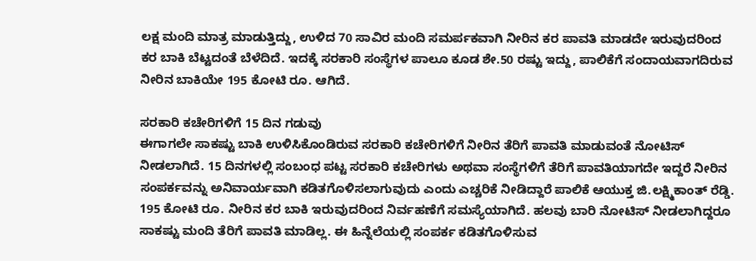ಲಕ್ಷ ಮಂದಿ ಮಾತ್ರ ಮಾಡುತ್ತಿದ್ದು, ಉಳಿದ 70 ಸಾವಿರ ಮಂದಿ ಸಮರ್ಪಕವಾಗಿ ನೀರಿನ ಕರ ಪಾವತಿ ಮಾಡದೇ ಇರುವುದರಿಂದ ಕರ ಬಾಕಿ ಬೆಟ್ಟದಂತೆ ಬೆಳೆದಿದೆ. ಇದಕ್ಕೆ ಸರಕಾರಿ ಸಂಸ್ಥೆಗಳ ಪಾಲೂ ಕೂಡ ಶೇ.50 ರಷ್ಟು ಇದ್ದು, ಪಾಲಿಕೆಗೆ ಸಂದಾಯವಾಗದಿರುವ ನೀರಿನ ಬಾಕಿಯೇ 195 ಕೋಟಿ ರೂ. ಆಗಿದೆ.

ಸರಕಾರಿ ಕಚೇರಿಗಳಿಗೆ 15 ದಿನ ಗಡುವು
ಈಗಾಗಲೇ ಸಾಕಷ್ಟು ಬಾಕಿ ಉಳಿಸಿಕೊಂಡಿರುವ ಸರಕಾರಿ ಕಚೇರಿಗಳಿಗೆ ನೀರಿನ ತೆರಿಗೆ ಪಾವತಿ ಮಾಡುವಂತೆ ನೋಟಿಸ್‌ ನೀಡಲಾಗಿದೆ. 15 ದಿನಗಳಲ್ಲಿ ಸಂಬಂಧ ಪಟ್ಟ ಸರಕಾರಿ ಕಚೇರಿಗಳು ಅಥವಾ ಸಂಸ್ಥೆಗಳಿಗೆ ತೆರಿಗೆ ಪಾವತಿಯಾಗದೇ ಇದ್ದರೆ ನೀರಿನ ಸಂಪರ್ಕವನ್ನು ಅನಿವಾರ್ಯವಾಗಿ ಕಡಿತಗೊಳಿಸಲಾಗುವುದು ಎಂದು ಎಚ್ಚರಿಕೆ ನೀಡಿದ್ದಾರೆ ಪಾಲಿಕೆ ಆಯುಕ್ತ ಜಿ.ಲಕ್ಷ್ಮಿಕಾಂತ್‌ ರೆಡ್ಡಿ.
195 ಕೋಟಿ ರೂ. ನೀರಿನ ಕರ ಬಾಕಿ ಇರುವುದರಿಂದ ನಿರ್ವಹಣೆಗೆ ಸಮಸ್ಯೆಯಾಗಿದೆ. ಹಲವು ಬಾರಿ ನೋಟಿಸ್‌ ನೀಡಲಾಗಿದ್ದರೂ ಸಾಕಷ್ಟು ಮಂದಿ ತೆರಿಗೆ ಪಾವತಿ ಮಾಡಿಲ್ಲ. ಈ ಹಿನ್ನೆಲೆಯಲ್ಲಿ ಸಂಪರ್ಕ ಕಡಿತಗೊಳಿಸುವ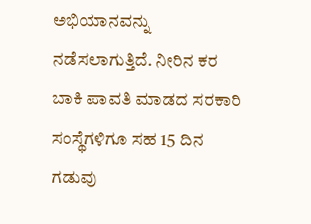ಅಭಿಯಾನವನ್ನು ನಡೆಸಲಾಗುತ್ತಿದೆ. ನೀರಿನ ಕರ ಬಾಕಿ ಪಾವತಿ ಮಾಡದ ಸರಕಾರಿ ಸಂಸ್ಥೆಗಳಿಗೂ ಸಹ 15 ದಿನ ಗಡುವು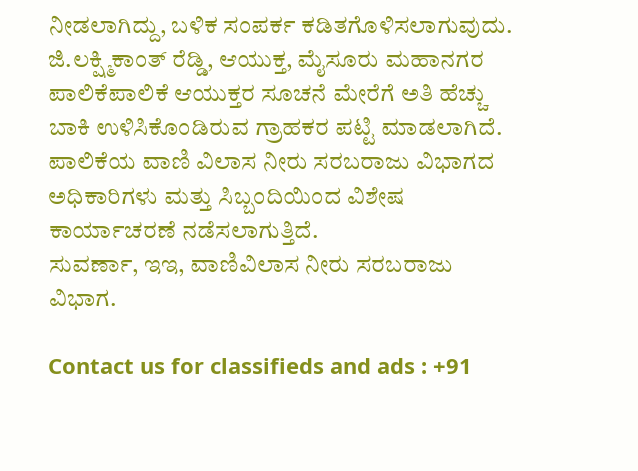ನೀಡಲಾಗಿದ್ದು, ಬಳಿಕ ಸಂಪರ್ಕ ಕಡಿತಗೊಳಿಸಲಾಗುವುದು.
ಜಿ.ಲಕ್ಷ್ಮಿಕಾಂತ್ ರೆಡ್ಡಿ, ಆಯುಕ್ತ, ಮೈಸೂರು ಮಹಾನಗರ ಪಾಲಿಕೆಪಾಲಿಕೆ ಆಯುಕ್ತರ ಸೂಚನೆ ಮೇರೆಗೆ ಅತಿ ಹೆಚ್ಚು ಬಾಕಿ ಉಳಿಸಿಕೊಂಡಿರುವ ಗ್ರಾಹಕರ ಪಟ್ಟಿ ಮಾಡಲಾಗಿದೆ. ಪಾಲಿಕೆಯ ವಾಣಿ ವಿಲಾಸ ನೀರು ಸರಬರಾಜು ವಿಭಾಗದ ಅಧಿಕಾರಿಗಳು ಮತ್ತು ಸಿಬ್ಬಂದಿಯಿಂದ ವಿಶೇಷ ಕಾರ್ಯಾಚರಣೆ ನಡೆಸಲಾಗುತ್ತಿದೆ.
ಸುವರ್ಣಾ, ಇಇ, ವಾಣಿವಿಲಾಸ ನೀರು ಸರಬರಾಜು ವಿಭಾಗ.

Contact us for classifieds and ads : +91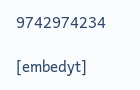9742974234

[embedyt]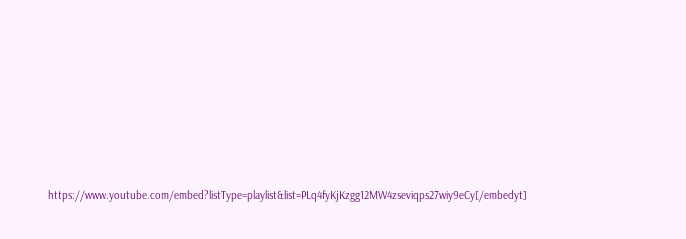https://www.youtube.com/embed?listType=playlist&list=PLq4fyKjKzgg12MW4zseviqps27wiy9eCy[/embedyt]